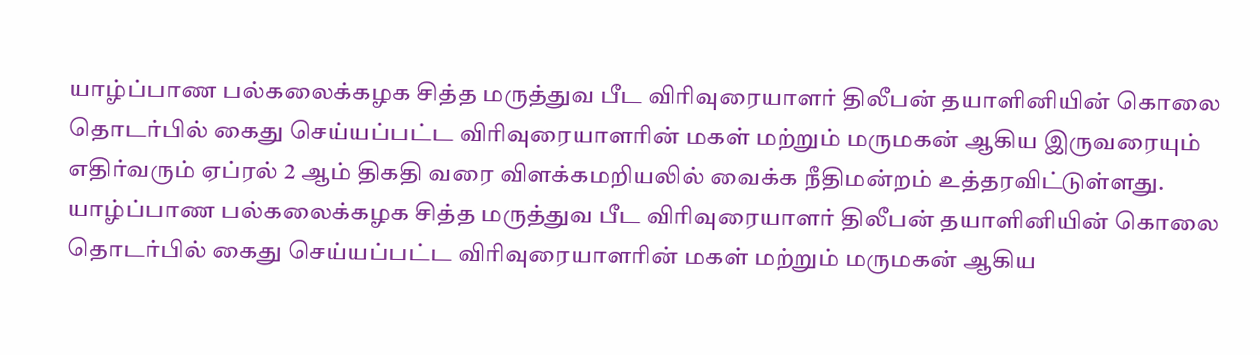யாழ்ப்பாண பல்கலைக்கழக சித்த மருத்துவ பீட விரிவுரையாளர் திலீபன் தயாளினியின் கொலை தொடர்பில் கைது செய்யப்பட்ட விரிவுரையாளரின் மகள் மற்றும் மருமகன் ஆகிய இருவரையும் எதிர்வரும் ஏப்ரல் 2 ஆம் திகதி வரை விளக்கமறியலில் வைக்க நீதிமன்றம் உத்தரவிட்டுள்ளது.
யாழ்ப்பாண பல்கலைக்கழக சித்த மருத்துவ பீட விரிவுரையாளர் திலீபன் தயாளினியின் கொலை தொடர்பில் கைது செய்யப்பட்ட விரிவுரையாளரின் மகள் மற்றும் மருமகன் ஆகிய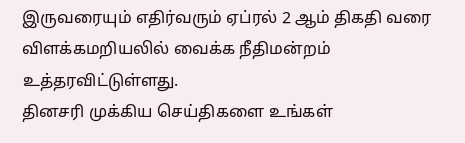இருவரையும் எதிர்வரும் ஏப்ரல் 2 ஆம் திகதி வரை விளக்கமறியலில் வைக்க நீதிமன்றம் உத்தரவிட்டுள்ளது.
தினசரி முக்கிய செய்திகளை உங்கள்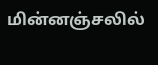மின்னஞ்சலில்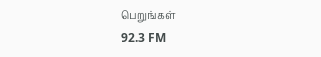பெறுங்கள்
92.3 FM